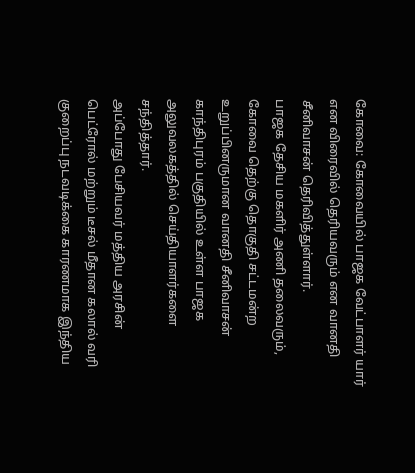கோவை: கோவையில் பாஜக வேட்பாளர் யார் என விரைவில் தெரியவரும் என வானதி சீனிவாசன் தெரிவித்துள்ளார்.
பாஜக தேசிய மகளிர் அணி தலைவரும், கோவை தெற்கு தொகுதி சட்டமன்ற உறுப்பினருமான வானதி சீனிவாசன் காந்திபுரம் பகுதியில் உள்ள பாஜக அலுவலகத்தில் செய்தியாளர்களை சந்தித்தார்.
அப்போது பேசியவர் மத்திய அரசின் பெட்ரோல் மற்றும் டீசல் மீதான கலால் வரி குறைப்பு நடவடிக்கை காரணமாக இந்திய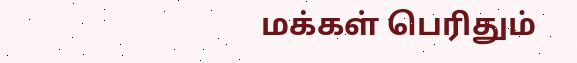மக்கள் பெரிதும்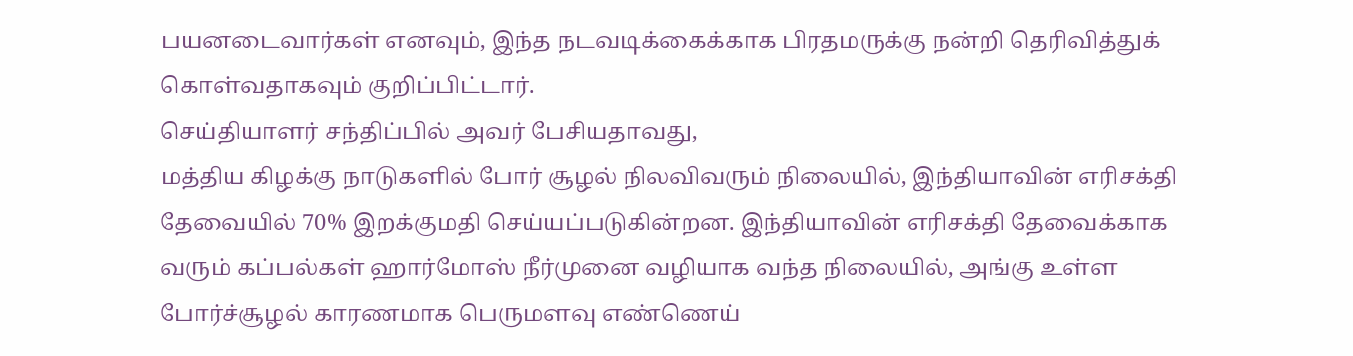பயனடைவார்கள் எனவும், இந்த நடவடிக்கைக்காக பிரதமருக்கு நன்றி தெரிவித்துக் கொள்வதாகவும் குறிப்பிட்டார்.
செய்தியாளர் சந்திப்பில் அவர் பேசியதாவது,
மத்திய கிழக்கு நாடுகளில் போர் சூழல் நிலவிவரும் நிலையில், இந்தியாவின் எரிசக்தி தேவையில் 70% இறக்குமதி செய்யப்படுகின்றன. இந்தியாவின் எரிசக்தி தேவைக்காக வரும் கப்பல்கள் ஹார்மோஸ் நீர்முனை வழியாக வந்த நிலையில், அங்கு உள்ள போர்ச்சூழல் காரணமாக பெருமளவு எண்ணெய்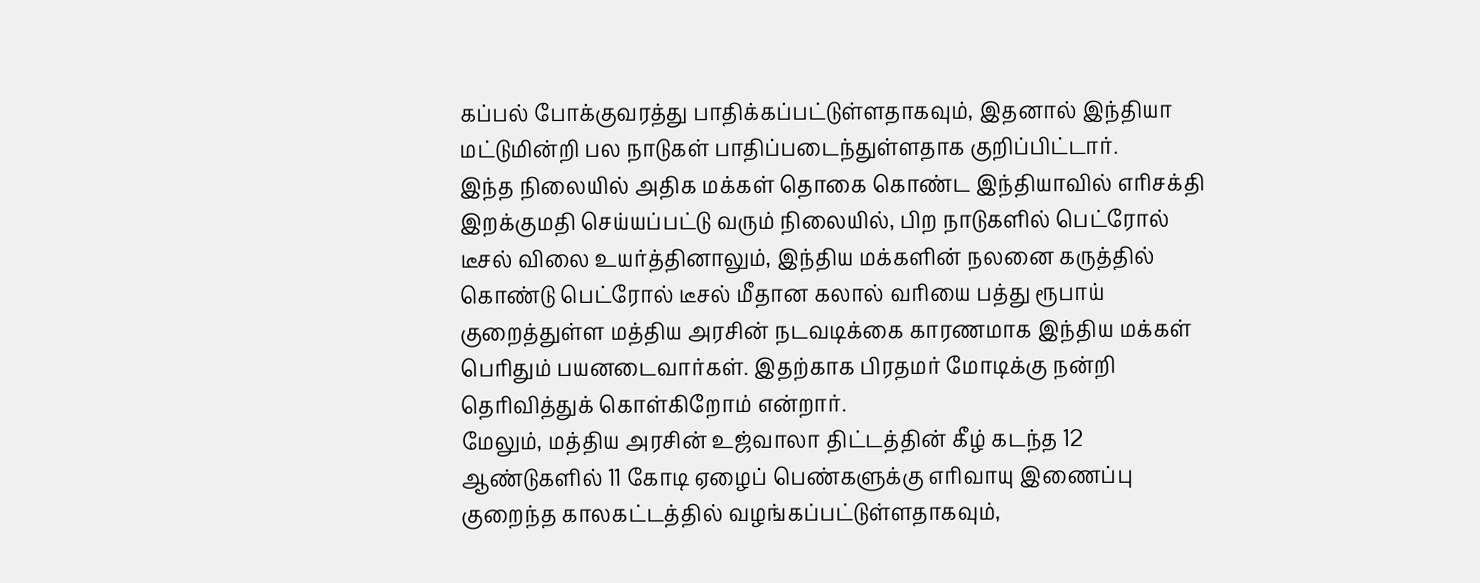கப்பல் போக்குவரத்து பாதிக்கப்பட்டுள்ளதாகவும், இதனால் இந்தியா மட்டுமின்றி பல நாடுகள் பாதிப்படைந்துள்ளதாக குறிப்பிட்டார்.
இந்த நிலையில் அதிக மக்கள் தொகை கொண்ட இந்தியாவில் எரிசக்தி இறக்குமதி செய்யப்பட்டு வரும் நிலையில், பிற நாடுகளில் பெட்ரோல் டீசல் விலை உயர்த்தினாலும், இந்திய மக்களின் நலனை கருத்தில் கொண்டு பெட்ரோல் டீசல் மீதான கலால் வரியை பத்து ரூபாய் குறைத்துள்ள மத்திய அரசின் நடவடிக்கை காரணமாக இந்திய மக்கள் பெரிதும் பயனடைவார்கள். இதற்காக பிரதமர் மோடிக்கு நன்றி தெரிவித்துக் கொள்கிறோம் என்றார்.
மேலும், மத்திய அரசின் உஜ்வாலா திட்டத்தின் கீழ் கடந்த 12 ஆண்டுகளில் 11 கோடி ஏழைப் பெண்களுக்கு எரிவாயு இணைப்பு குறைந்த காலகட்டத்தில் வழங்கப்பட்டுள்ளதாகவும்,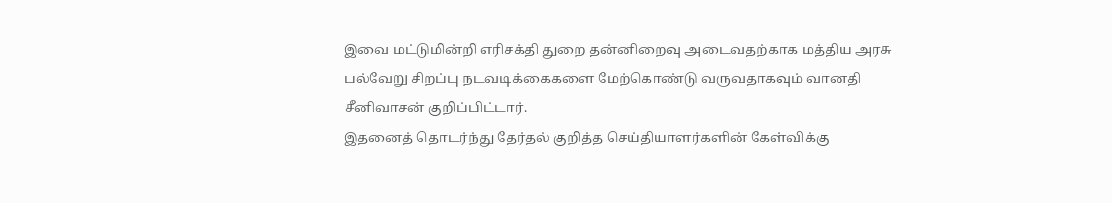இவை மட்டுமின்றி எரிசக்தி துறை தன்னிறைவு அடைவதற்காக மத்திய அரசு பல்வேறு சிறப்பு நடவடிக்கைகளை மேற்கொண்டு வருவதாகவும் வானதி சீனிவாசன் குறிப்பிட்டார்.
இதனைத் தொடர்ந்து தேர்தல் குறித்த செய்தியாளர்களின் கேள்விக்கு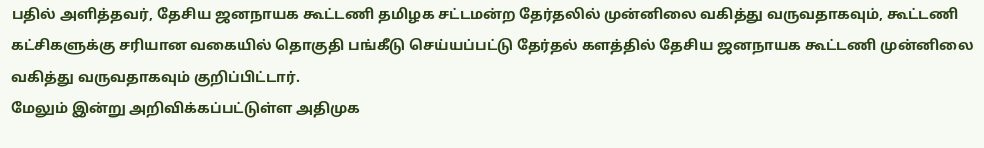பதில் அளித்தவர், தேசிய ஜனநாயக கூட்டணி தமிழக சட்டமன்ற தேர்தலில் முன்னிலை வகித்து வருவதாகவும், கூட்டணி கட்சிகளுக்கு சரியான வகையில் தொகுதி பங்கீடு செய்யப்பட்டு தேர்தல் களத்தில் தேசிய ஜனநாயக கூட்டணி முன்னிலை வகித்து வருவதாகவும் குறிப்பிட்டார்.
மேலும் இன்று அறிவிக்கப்பட்டுள்ள அதிமுக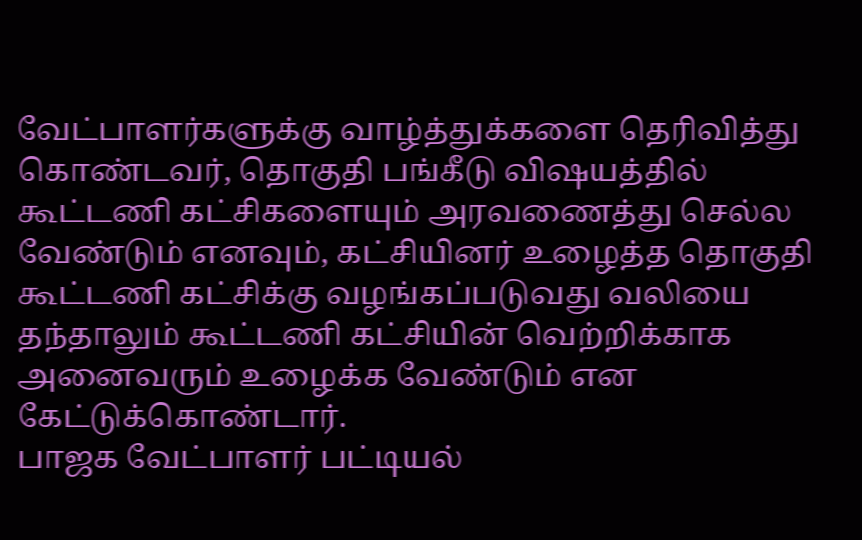வேட்பாளர்களுக்கு வாழ்த்துக்களை தெரிவித்து கொண்டவர், தொகுதி பங்கீடு விஷயத்தில் கூட்டணி கட்சிகளையும் அரவணைத்து செல்ல வேண்டும் எனவும், கட்சியினர் உழைத்த தொகுதி கூட்டணி கட்சிக்கு வழங்கப்படுவது வலியை தந்தாலும் கூட்டணி கட்சியின் வெற்றிக்காக அனைவரும் உழைக்க வேண்டும் என கேட்டுக்கொண்டார்.
பாஜக வேட்பாளர் பட்டியல்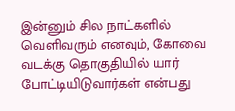இன்னும் சில நாட்களில் வெளிவரும் எனவும், கோவை வடக்கு தொகுதியில் யார் போட்டியிடுவார்கள் என்பது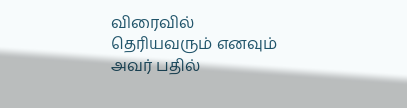விரைவில் தெரியவரும் எனவும் அவர் பதில்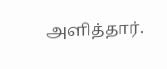அளித்தார்.